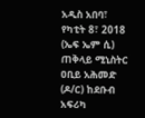አዲስ አበባ፣ የካቲት 8፣ 2018 (ኤፍ ኤም ሲ) ጠቅላይ ሚኒስትር ዐቢይ አሕመድ (ዶ/ር) ከደቡብ አፍሪካ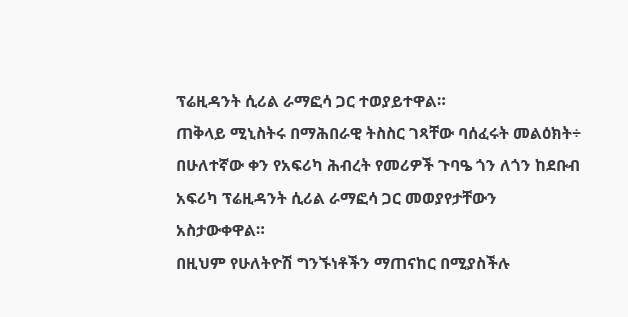ፕሬዚዳንት ሲሪል ራማፎሳ ጋር ተወያይተዋል።
ጠቅላይ ሚኒስትሩ በማሕበራዊ ትስስር ገጻቸው ባሰፈሩት መልዕክት÷ በሁለተኛው ቀን የአፍሪካ ሕብረት የመሪዎች ጉባዔ ጎን ለጎን ከደቡብ አፍሪካ ፕሬዚዳንት ሲሪል ራማፎሳ ጋር መወያየታቸውን አስታውቀዋል።
በዚህም የሁለትዮሽ ግንኙነቶችን ማጠናከር በሚያስችሉ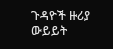ጉዳዮች ዙሪያ ውይይት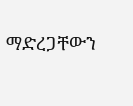ማድረጋቸውን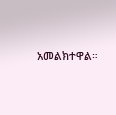አመልክተዋል።